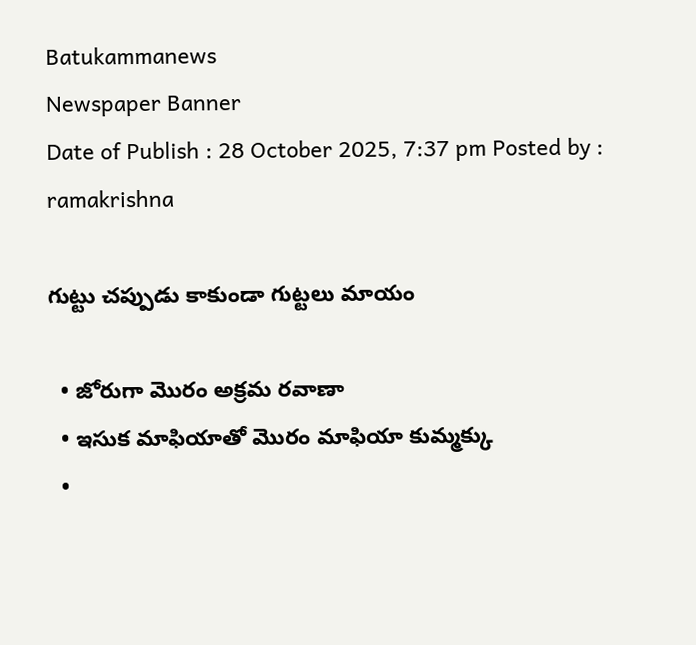Batukammanews
Newspaper Banner
Date of Publish : 28 October 2025, 7:37 pm Posted by : ramakrishna

గుట్టు చప్పుడు కాకుండా గుట్టలు మాయం

  • జోరుగా మొరం అక్రమ రవాణా
  • ఇసుక మాఫియాతో మొరం మాఫియా కుమ్మక్కు
  •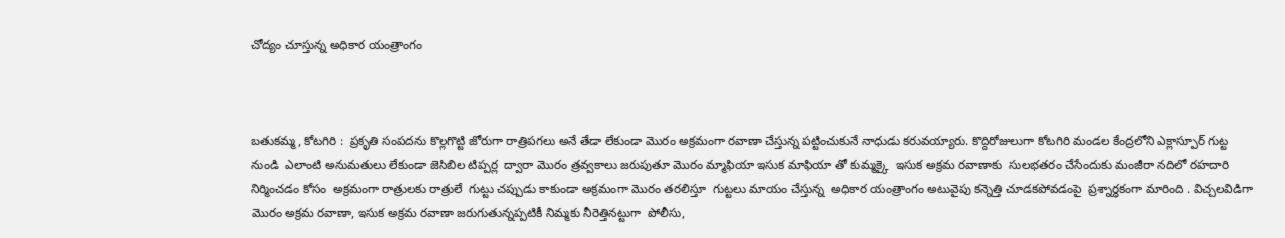చోద్యం చూస్తున్న అధికార యంత్రాంగం



బతుకమ్మ, కోటగిరి :  ప్రకృతి సంపదను కొల్లగొట్టి జోరుగా రాత్రిపగలు అనే తేడా లేకుండా మొరం అక్రమంగా రవాణా చేస్తున్న పట్టించుకునే నాధుడు కరువయ్యారు. కొద్దిరోజులుగా కోటగిరి మండల కేంద్రలోని ఎక్లాస్పూర్ గుట్ట నుండి  ఎలాంటి అనుమతులు లేకుండా జెసిబిల టిప్పర్ల  ద్వారా మొరం త్రవ్వకాలు జరుపుతూ మొరం మ్మాఫియా ఇసుక మాఫియా తో కుమ్మక్కై  ఇసుక అక్రమ రవాణాకు  సులభతరం చేసేందుకు మంజీరా నదిలో రహదారి నిర్మించడం కోసం  అక్రమంగా రాత్రులకు రాత్రులే  గుట్టు చప్పుడు కాకుండా అక్రమంగా మొరం తరలిస్తూ  గుట్టలు మాయం చేస్తున్న  అధికార యంత్రాంగం అటువైపు కన్నెత్తి చూడకపోవడంపై  ప్రశ్నార్ధకంగా మారింది . విచ్చలవిడిగా మొరం అక్రమ రవాణా, ఇసుక అక్రమ రవాణా జరుగుతున్నప్పటికీ నిమ్మకు నీరెత్తినట్టుగా  పోలీసు,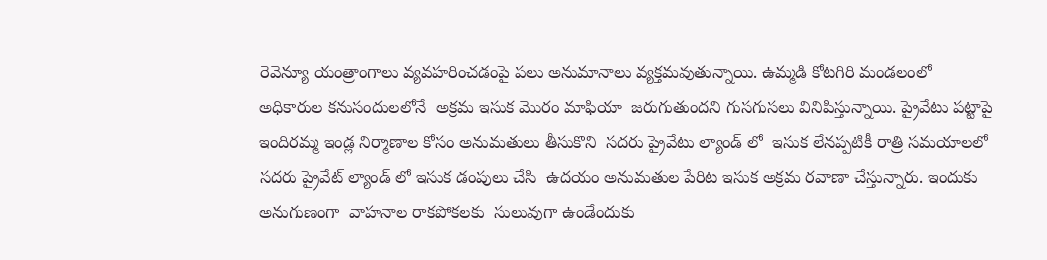రెవెన్యూ యంత్రాంగాలు వ్యవహరించడంపై పలు అనుమానాలు వ్యక్తమవుతున్నాయి. ఉమ్మడి కోటగిరి మండలంలో  అధికారుల కనుసందులలోనే  అక్రమ ఇసుక మొరం మాఫియా  జరుగుతుందని గుసగుసలు వినిపిస్తున్నాయి. ప్రైవేటు పట్టాపై ఇందిరమ్మ ఇండ్ల నిర్మాణాల కోసం అనుమతులు తీసుకొని  సదరు ప్రైవేటు ల్యాండ్ లో  ఇసుక లేనప్పటికీ రాత్రి సమయాలలో సదరు ప్రైవేట్ ల్యాండ్ లో ఇసుక డంపులు చేసి  ఉదయం అనుమతుల పేరిట ఇసుక అక్రమ రవాణా చేస్తున్నారు. ఇందుకు అనుగుణంగా  వాహనాల రాకపోకలకు  సులువుగా ఉండేందుకు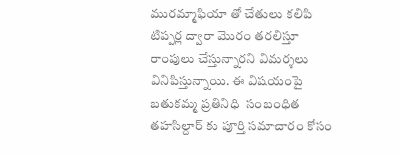మురమ్మాఫియా తో చేతులు కలిపి టిప్పర్ల ద్వారా మొరం తరలిస్తూ రాంపులు చేస్తున్నారని విమర్శలు వినిపిస్తున్నాయి. ఈ విషయంపై బతుకమ్మ ప్రతినిధి  సంబంధిత తహసిల్దార్ కు పూర్తి సమాచారం కోసం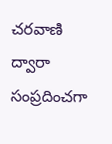చరవాణి ద్వారా సంప్రదించగా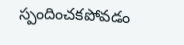స్పందించకపోవడం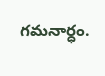గమనార్ధం.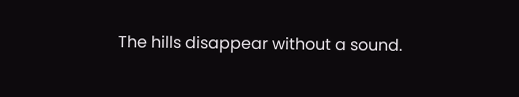The hills disappear without a sound.